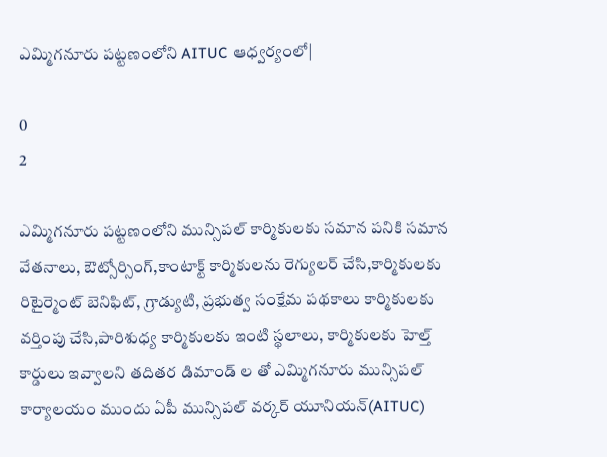ఎమ్మిగనూరు పట్టణంలోని AITUC ఆధ్వర్యంలో|

0
2

ఎమ్మిగనూరు పట్టణంలోని మున్సిపల్ కార్మికులకు సమాన పనికి సమాన వేతనాలు, ఔట్సోర్సింగ్,కాంటాక్ట్ కార్మికులను రెగ్యులర్ చేసి,కార్మికులకు రిటైర్మెంట్ బెనిఫిట్, గ్రాడ్యుటి, ప్రభుత్వ సంక్షేమ పథకాలు కార్మికులకు వర్తింపు చేసి,పారిశుధ్య కార్మికులకు ఇంటి స్థలాలు, కార్మికులకు హెల్త్ కార్డులు ఇవ్వాలని తదితర డిమాండ్ ల తో ఎమ్మిగనూరు మున్సిపల్ కార్యాలయం ముందు ఏపీ మున్సిపల్ వర్కర్ యూనియన్(AITUC)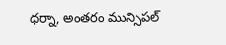ధర్నా, అంతరం మున్సిపల్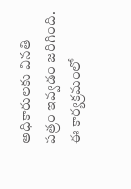అధికారులకు వినతి పత్రం ఇవ్వడం జరిగింది. ఈ కార్యక్రమంలో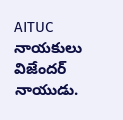AITUC నాయకులు విజేందర్ నాయుడు.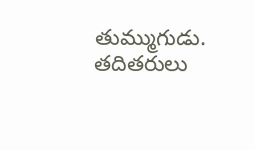తుమ్ముగుడు. తదితరులు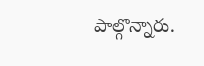పాల్గొన్నారు.